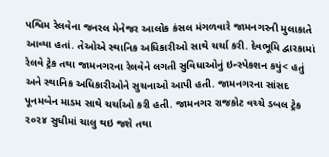પશ્વિમ રેલવેના જનરલ મેનેજર આલોક કંસલ મંગળવારે જામનગરની મુલાકાતે આવ્યા હતાં. તેઓએ સ્થાનિક અધિકારીઓ સાથે ચર્ચા કરી. દેવભૂમિ દ્વારકામાં રેલવે ટ્રેક તથા જામનગરના રેલવેને લગતી સુવિધાઓનું ઇન્સ્પેકશન કયું< હતું અને સ્થાનિક અધિકારીઓને સુચનાઓ આપી હતી. જામનગરના સાંસદ પૂનમબેન માડમ સાથે ચર્ચાઓ કરી હતી. જામનગર રાજકોટ વચ્ચે ડબલ ટ્રેક ૨૦૨૪ સુધીમાં ચાલુ થઇ જશે તથા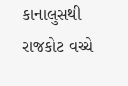કાનાલુસથી રાજકોટ વચ્ચે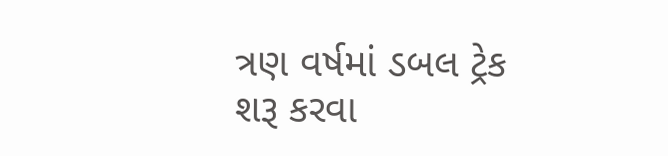ત્રણ વર્ષમાં ડબલ ટ્રેક શરૂ કરવા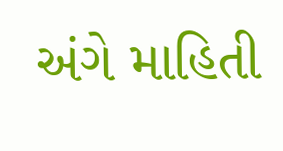અંગે માહિતી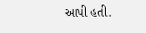આપી હતી.